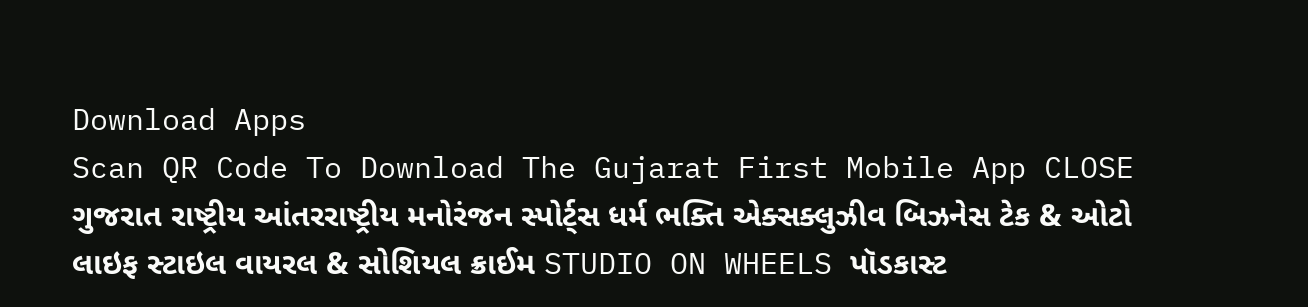Download Apps
Scan QR Code To Download The Gujarat First Mobile App CLOSE
ગુજરાત રાષ્ટ્રીય આંતરરાષ્ટ્રીય મનોરંજન સ્પોર્ટ્સ ધર્મ ભક્તિ એક્સક્લુઝીવ બિઝનેસ ટેક & ઓટો લાઇફ સ્ટાઇલ વાયરલ & સોશિયલ ક્રાઈમ STUDIO ON WHEELS પૉડકાસ્ટ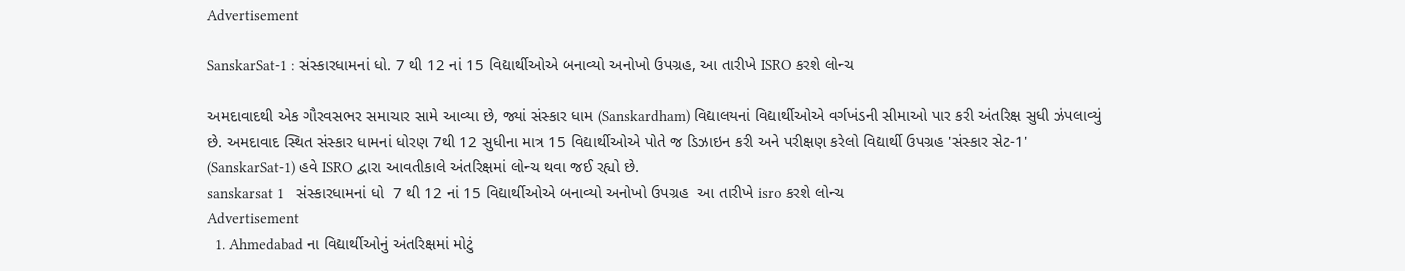Advertisement

SanskarSat-1 : સંસ્કારધામનાં ધો. 7 થી 12 નાં 15 વિદ્યાર્થીઓએ બનાવ્યો અનોખો ઉપગ્રહ, આ તારીખે ISRO કરશે લોન્ચ

અમદાવાદથી એક ગૌરવસભર સમાચાર સામે આવ્યા છે, જ્યાં સંસ્કાર ધામ (Sanskardham) વિદ્યાલયનાં વિદ્યાર્થીઓએ વર્ગખંડની સીમાઓ પાર કરી અંતરિક્ષ સુધી ઝંપલાવ્યું છે. અમદાવાદ સ્થિત સંસ્કાર ધામનાં ધોરણ 7થી 12 સુધીના માત્ર 15 વિદ્યાર્થીઓએ પોતે જ ડિઝાઇન કરી અને પરીક્ષણ કરેલો વિદ્યાર્થી ઉપગ્રહ 'સંસ્કાર સેટ-1' (SanskarSat-1) હવે ISRO દ્વારા આવતીકાલે અંતરિક્ષમાં લોન્ચ થવા જઈ રહ્યો છે.
sanskarsat 1   સંસ્કારધામનાં ધો  7 થી 12 નાં 15 વિદ્યાર્થીઓએ બનાવ્યો અનોખો ઉપગ્રહ  આ તારીખે isro કરશે લોન્ચ
Advertisement
  1. Ahmedabad ના વિદ્યાર્થીઓનું અંતરિક્ષમાં મોટું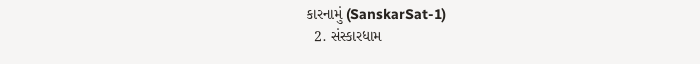કારનામું (SanskarSat-1)
  2. સંસ્કારધામ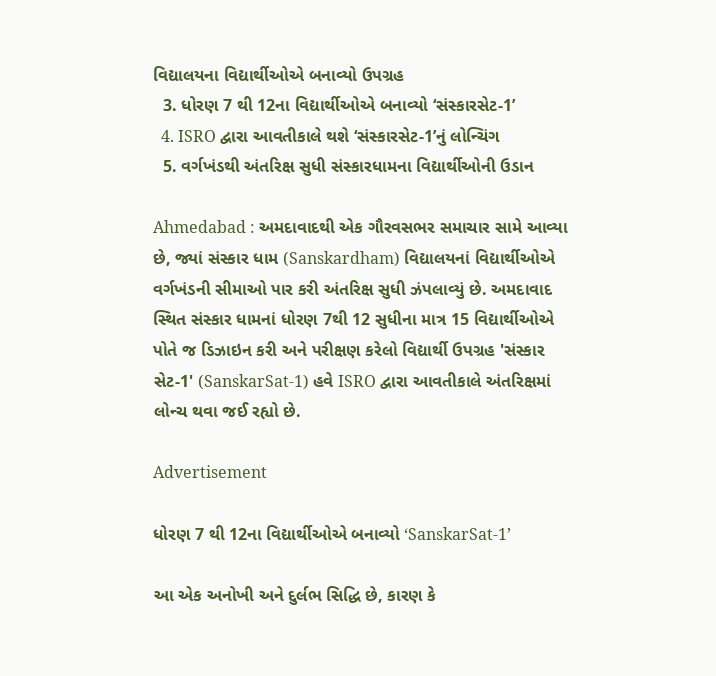વિદ્યાલયના વિદ્યાર્થીઓએ બનાવ્યો ઉપગ્રહ
  3. ધોરણ 7 થી 12ના વિદ્યાર્થીઓએ બનાવ્યો ‘સંસ્કારસેટ-1’
  4. ISRO દ્વારા આવતીકાલે થશે ‘સંસ્કારસેટ-1’નું લોન્ચિંગ
  5. વર્ગખંડથી અંતરિક્ષ સુધી સંસ્કારધામના વિદ્યાર્થીઓની ઉડાન

Ahmedabad : અમદાવાદથી એક ગૌરવસભર સમાચાર સામે આવ્યા છે, જ્યાં સંસ્કાર ધામ (Sanskardham) વિદ્યાલયનાં વિદ્યાર્થીઓએ વર્ગખંડની સીમાઓ પાર કરી અંતરિક્ષ સુધી ઝંપલાવ્યું છે. અમદાવાદ સ્થિત સંસ્કાર ધામનાં ધોરણ 7થી 12 સુધીના માત્ર 15 વિદ્યાર્થીઓએ પોતે જ ડિઝાઇન કરી અને પરીક્ષણ કરેલો વિદ્યાર્થી ઉપગ્રહ 'સંસ્કાર સેટ-1' (SanskarSat-1) હવે ISRO દ્વારા આવતીકાલે અંતરિક્ષમાં લોન્ચ થવા જઈ રહ્યો છે.

Advertisement

ધોરણ 7 થી 12ના વિદ્યાર્થીઓએ બનાવ્યો ‘SanskarSat-1’

આ એક અનોખી અને દુર્લભ સિદ્ધિ છે, કારણ કે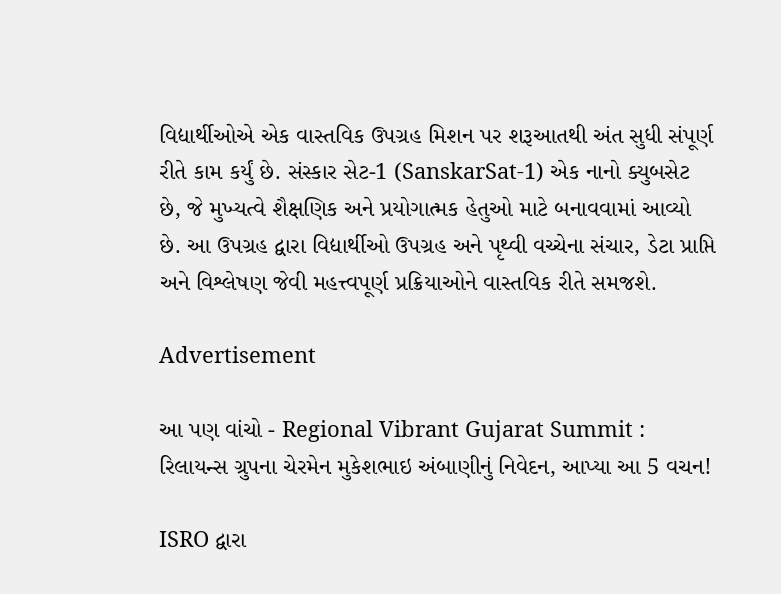વિદ્યાર્થીઓએ એક વાસ્તવિક ઉપગ્રહ મિશન પર શરૂઆતથી અંત સુધી સંપૂર્ણ રીતે કામ કર્યું છે. સંસ્કાર સેટ-1 (SanskarSat-1) એક નાનો ક્યુબસેટ છે, જે મુખ્યત્વે શૈક્ષણિક અને પ્રયોગાત્મક હેતુઓ માટે બનાવવામાં આવ્યો છે. આ ઉપગ્રહ દ્વારા વિદ્યાર્થીઓ ઉપગ્રહ અને પૃથ્વી વચ્ચેના સંચાર, ડેટા પ્રાપ્તિ અને વિશ્લેષણ જેવી મહત્ત્વપૂર્ણ પ્રક્રિયાઓને વાસ્તવિક રીતે સમજશે.

Advertisement

આ પણ વાંચો - Regional Vibrant Gujarat Summit : રિલાયન્સ ગ્રુપના ચેરમેન મુકેશભાઇ અંબાણીનું નિવેદન, આપ્યા આ 5 વચન!

ISRO દ્વારા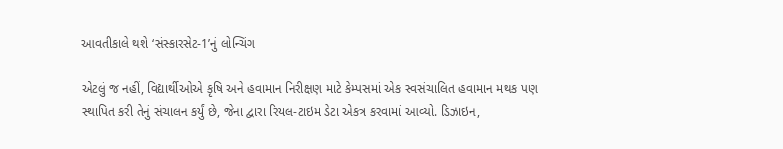આવતીકાલે થશે ‘સંસ્કારસેટ-1’નું લોન્ચિંગ

એટલું જ નહીં, વિદ્યાર્થીઓએ કૃષિ અને હવામાન નિરીક્ષણ માટે કેમ્પસમાં એક સ્વસંચાલિત હવામાન મથક પણ સ્થાપિત કરી તેનું સંચાલન કર્યું છે, જેના દ્વારા રિયલ-ટાઇમ ડેટા એકત્ર કરવામાં આવ્યો. ડિઝાઇન,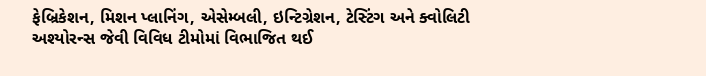ફેબ્રિકેશન, મિશન પ્લાનિંગ, એસેમ્બલી, ઇન્ટિગ્રેશન, ટેસ્ટિંગ અને ક્વોલિટી અશ્યોરન્સ જેવી વિવિધ ટીમોમાં વિભાજિત થઈ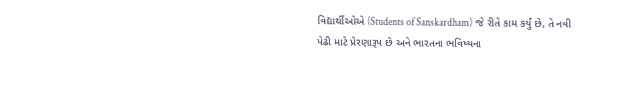વિદ્યાર્થીઓએ (Students of Sanskardham) જે રીતે કામ કર્યું છે, તે નવી પેઢી માટે પ્રેરણારૂપ છે અને ભારતના ભવિષ્યના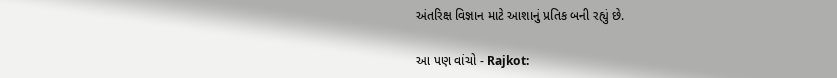અંતરિક્ષ વિજ્ઞાન માટે આશાનું પ્રતિક બની રહ્યું છે.

આ પણ વાંચો - Rajkot: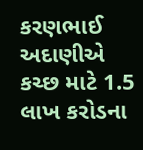કરણભાઈ અદાણીએ કચ્છ માટે 1.5 લાખ કરોડના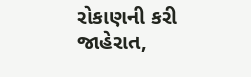રોકાણની કરી જાહેરાત,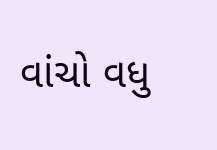વાંચો વધુ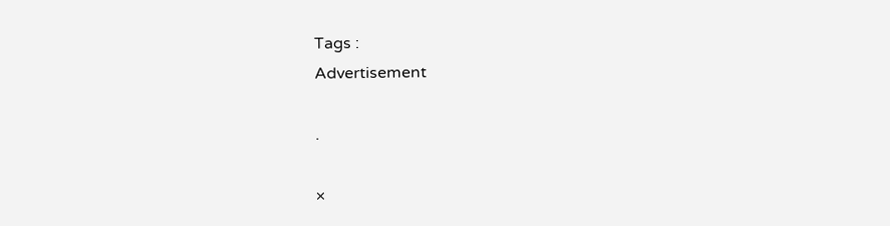Tags :
Advertisement

.

×